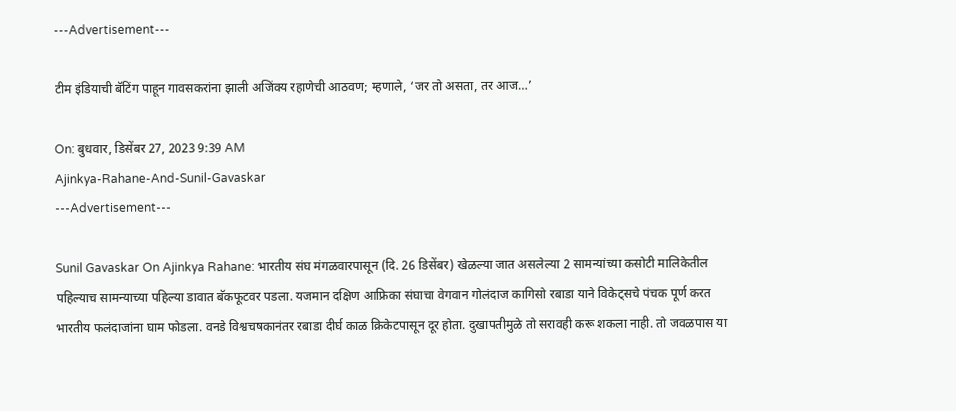---Advertisement---

टीम इंडियाची बॅटिंग पाहून गावसकरांना झाली अजिंक्य रहाणेची आठवण; म्हणाले, ‘जर तो असता, तर आज…’

On: बुधवार, डिसेंबर 27, 2023 9:39 AM
Ajinkya-Rahane-And-Sunil-Gavaskar
---Advertisement---

Sunil Gavaskar On Ajinkya Rahane: भारतीय संघ मंगळवारपासून (दि. 26 डिसेंबर) खेळल्या जात असलेल्या 2 सामन्यांच्या कसोटी मालिकेतील पहिल्याच सामन्याच्या पहिल्या डावात बॅकफूटवर पडला. यजमान दक्षिण आफ्रिका संघाचा वेगवान गोलंदाज कागिसो रबाडा याने विकेट्सचे पंचक पूर्ण करत भारतीय फलंदाजांना घाम फोडला. वनडे विश्वचषकानंतर रबाडा दीर्घ काळ क्रिकेटपासून दूर होता. दुखापतीमुळे तो सरावही करू शकला नाही. तो जवळपास या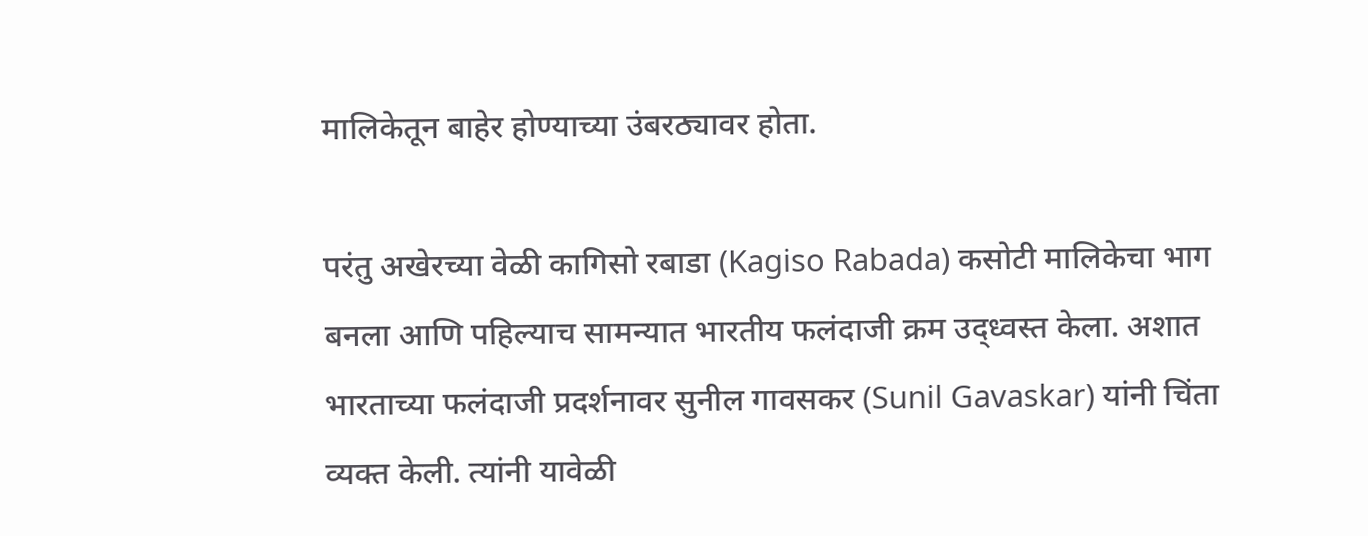मालिकेतून बाहेर होण्याच्या उंबरठ्यावर होता.

परंतु अखेरच्या वेळी कागिसो रबाडा (Kagiso Rabada) कसोटी मालिकेचा भाग बनला आणि पहिल्याच सामन्यात भारतीय फलंदाजी क्रम उद्ध्वस्त केला. अशात भारताच्या फलंदाजी प्रदर्शनावर सुनील गावसकर (Sunil Gavaskar) यांनी चिंता व्यक्त केली. त्यांनी यावेळी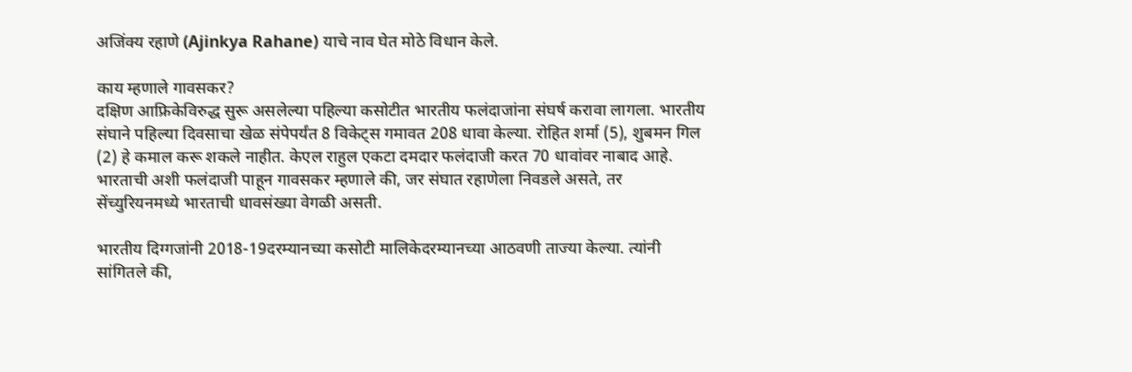अजिंक्य रहाणे (Ajinkya Rahane) याचे नाव घेत मोठे विधान केले.

काय म्हणाले गावसकर?
दक्षिण आफ्रिकेविरुद्ध सुरू असलेल्या पहिल्या कसोटीत भारतीय फलंदाजांना संघर्ष करावा लागला. भारतीय संघाने पहिल्या दिवसाचा खेळ संपेपर्यंत 8 विकेट्स गमावत 208 धावा केल्या. रोहित शर्मा (5), शुबमन गिल (2) हे कमाल करू शकले नाहीत. केएल राहुल एकटा दमदार फलंदाजी करत 70 धावांवर नाबाद आहे. भारताची अशी फलंदाजी पाहून गावसकर म्हणाले की, जर संघात रहाणेला निवडले असते, तर सेंच्युरियनमध्ये भारताची धावसंख्या वेगळी असती.

भारतीय दिग्गजांनी 2018-19दरम्यानच्या कसोटी मालिकेदरम्यानच्या आठवणी ताज्या केल्या. त्यांनी सांगितले की,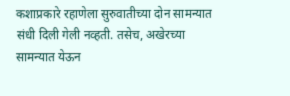कशाप्रकारे रहाणेला सुरुवातीच्या दोन सामन्यात संधी दिली गेली नव्हती. तसेच, अखेरच्या सामन्यात येऊन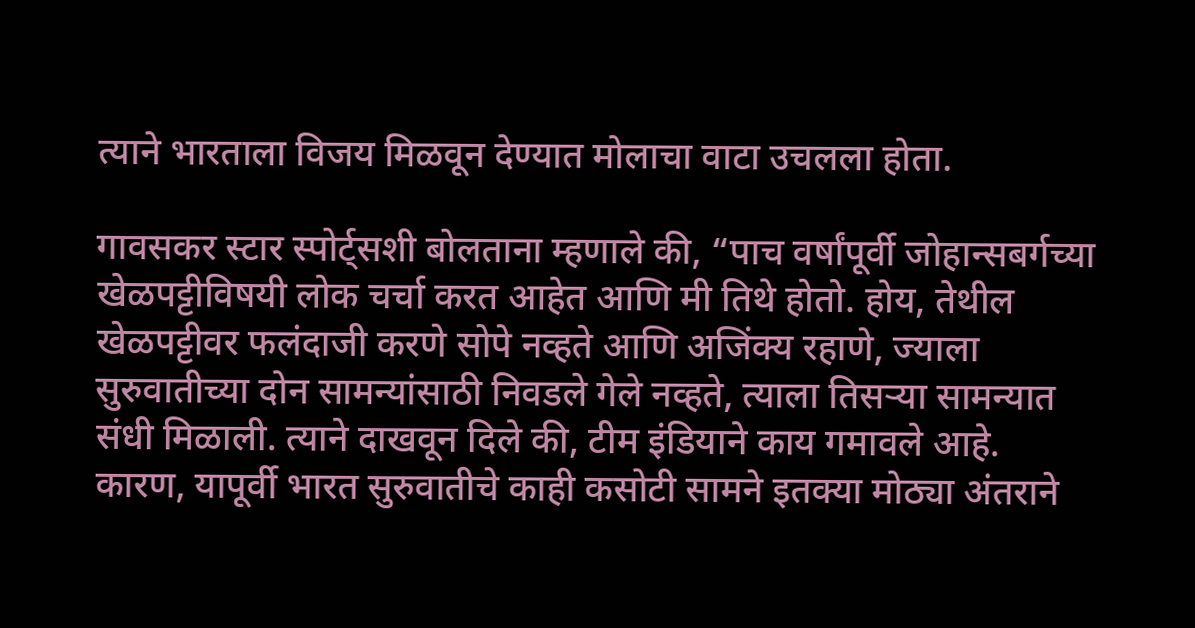त्याने भारताला विजय मिळवून देण्यात मोलाचा वाटा उचलला होता.

गावसकर स्टार स्पोर्ट्सशी बोलताना म्हणाले की, “पाच वर्षांपूर्वी जोहान्सबर्गच्या खेळपट्टीविषयी लोक चर्चा करत आहेत आणि मी तिथे होतो. होय, तेथील खेळपट्टीवर फलंदाजी करणे सोपे नव्हते आणि अजिंक्य रहाणे, ज्याला सुरुवातीच्या दोन सामन्यांसाठी निवडले गेले नव्हते, त्याला तिसऱ्या सामन्यात संधी मिळाली. त्याने दाखवून दिले की, टीम इंडियाने काय गमावले आहे. कारण, यापूर्वी भारत सुरुवातीचे काही कसोटी सामने इतक्या मोठ्या अंतराने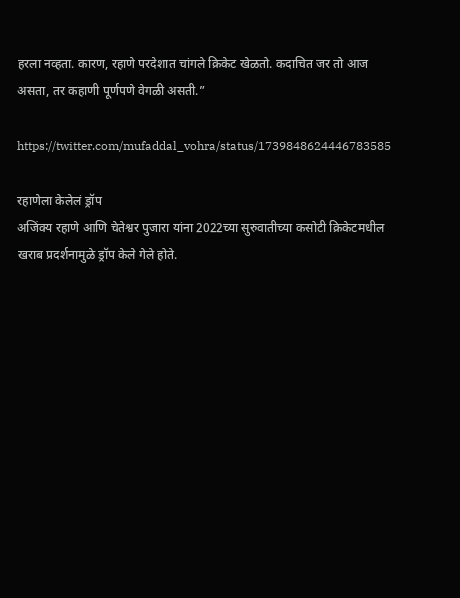हरला नव्हता. कारण, रहाणे परदेशात चांगले क्रिकेट खेळतो. कदाचित जर तो आज असता, तर कहाणी पूर्णपणे वेगळी असती.”

https://twitter.com/mufaddal_vohra/status/1739848624446783585

रहाणेला केलेलं ड्रॉप
अजिंक्य रहाणे आणि चेतेश्वर पुजारा यांना 2022च्या सुरुवातीच्या कसोटी क्रिकेटमधील खराब प्रदर्शनामुळे ड्रॉप केले गेले होते.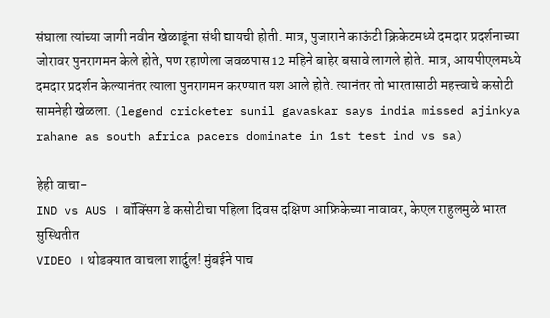संघाला त्यांच्या जागी नवीन खेळाडूंना संधी द्यायची होती. मात्र, पुजाराने काऊंटी क्रिकेटमध्ये दमदार प्रदर्शनाच्या जोरावर पुनरागमन केले होते, पण रहाणेला जवळपास 12 महिने बाहेर बसावे लागले होते. मात्र, आयपीएलमध्ये दमदार प्रदर्शन केल्यानंतर त्याला पुनरागमन करण्यात यश आले होते. त्यानंतर तो भारतासाठी महत्त्वाचे कसोटी सामनेही खेळला. (legend cricketer sunil gavaskar says india missed ajinkya rahane as south africa pacers dominate in 1st test ind vs sa)

हेही वाचा-
IND vs AUS । बॉक्सिंग डे कसोटीचा पहिला दिवस दक्षिण आफ्रिकेच्या नावावर, केएल राहुलमुळे भारत सुस्थितीत
VIDEO । थोडक्यात वाचला शार्दुल! मुंबईने पाच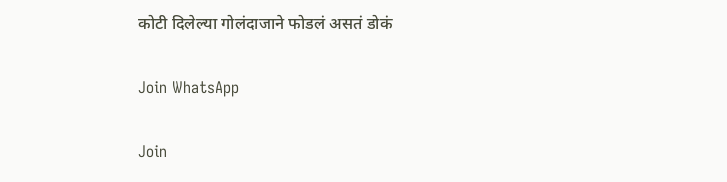कोटी दिलेल्या गोलंदाजाने फोडलं असतं डोकं

Join WhatsApp

Join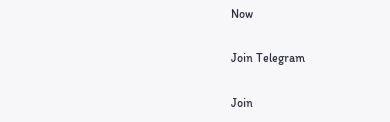Now

Join Telegram

Join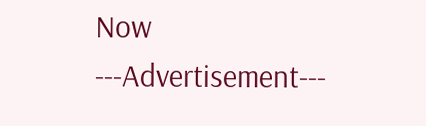Now
---Advertisement---